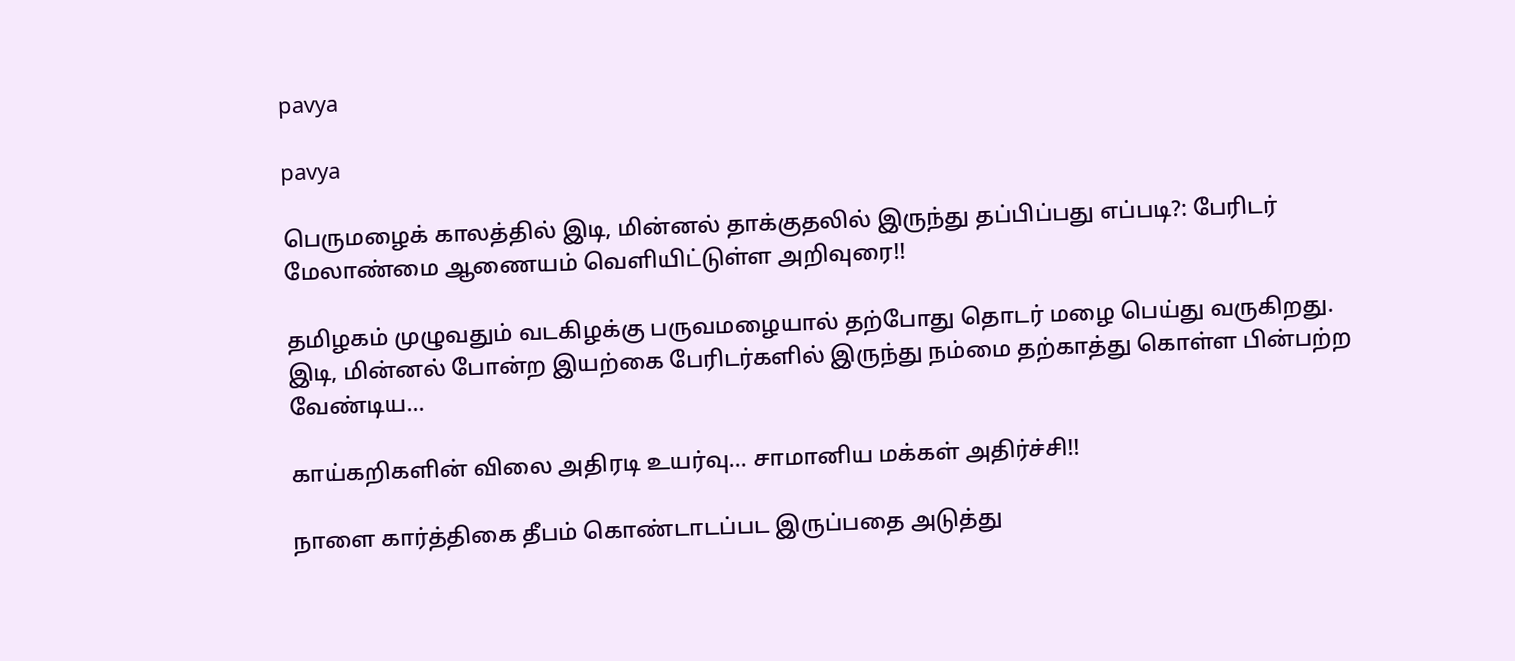pavya

pavya

பெருமழைக் காலத்தில் இடி, மின்னல் தாக்குதலில் இருந்து தப்பிப்பது எப்படி?: பேரிடர் மேலாண்மை ஆணையம் வெளியிட்டுள்ள அறிவுரை!!

தமிழகம் முழுவதும் வடகிழக்கு பருவமழையால் தற்போது தொடர் மழை பெய்து வருகிறது. இடி, மின்னல் போன்ற இயற்கை பேரிடர்களில் இருந்து நம்மை தற்காத்து கொள்ள பின்பற்ற வேண்டிய...

காய்கறிகளின் விலை அதிரடி உயர்வு… சாமானிய மக்கள் அதிர்ச்சி!!

நாளை கார்த்திகை தீபம் கொண்டாடப்பட இருப்பதை அடுத்து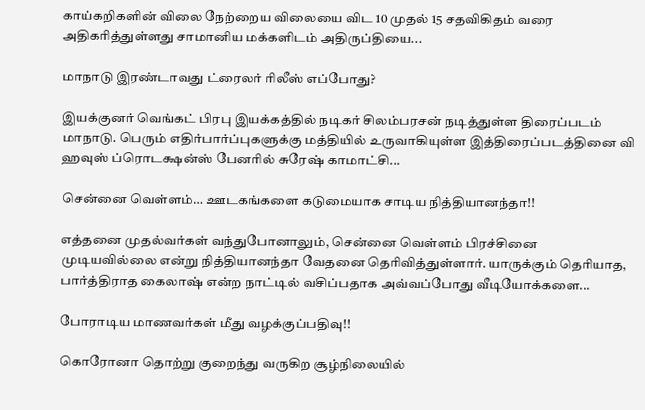காய்கறிகளின் விலை நேற்றைய விலையை விட 10 முதல் 15 சதவிகிதம் வரை அதிகரித்துள்ளது சாமானிய மக்களிடம் அதிருப்தியை...

மாநாடு இரண்டாவது ட்ரைலர் ரிலீஸ் எப்போது?

இயக்குனர் வெங்கட் பிரபு இயக்கத்தில் நடிகர் சிலம்பரசன் நடித்துள்ள திரைப்படம் மாநாடு. பெரும் எதிர்பார்ப்புகளுக்கு மத்தியில் உருவாகியுள்ள இத்திரைப்படத்தினை வி ஹவுஸ் ப்ரொடக்ஷன்ஸ் பேனரில் சுரேஷ் காமாட்சி...

சென்னை வெள்ளம்… ஊடகங்களை கடுமையாக சாடிய நித்தியானந்தா!!

எத்தனை முதல்வர்கள் வந்துபோனாலும், சென்னை வெள்ளம் பிரச்சினை முடியவில்லை என்று நித்தியானந்தா வேதனை தெரிவித்துள்ளார். யாருக்கும் தெரியாத, பார்த்திராத கைலாஷ் என்ற நாட்டில் வசிப்பதாக அவ்வப்போது வீடியோக்களை...

போராடிய மாணவர்கள் மீது வழக்குப்பதிவு!!

கொரோனா தொற்று குறைந்து வருகிற சூழ்நிலையில்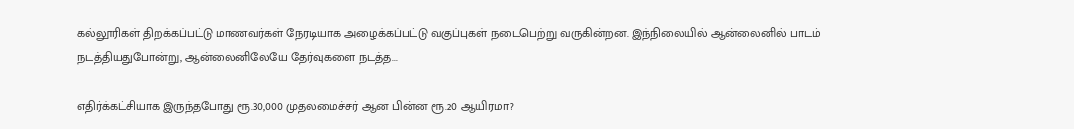கல்லூரிகள் திறக்கப்பட்டு மாணவர்கள் நேரடியாக அழைக்கப்பட்டு வகுப்புகள் நடைபெற்று வருகின்றன. இந்நிலையில் ஆன்லைனில் பாடம் நடத்தியதுபோன்று, ஆன்லைனிலேயே தேர்வுகளை நடத்த...

எதிர்க்கட்சியாக இருந்தபோது ரூ.30,000 முதலமைச்சர் ஆன பின்ன ரூ.20 ஆயிரமா?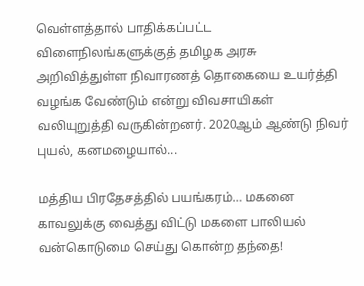வெள்ளத்தால் பாதிக்கப்பட்ட விளைநிலங்களுக்குத் தமிழக அரசு அறிவித்துள்ள நிவாரணத் தொகையை உயர்த்தி வழங்க வேண்டும் என்று விவசாயிகள் வலியுறுத்தி வருகின்றனர். 2020ஆம் ஆண்டு நிவர் புயல், கனமழையால்...

மத்திய பிரதேசத்தில் பயங்கரம்… மகனை காவலுக்கு வைத்து விட்டு மகளை பாலியல் வன்கொடுமை செய்து கொன்ற தந்தை!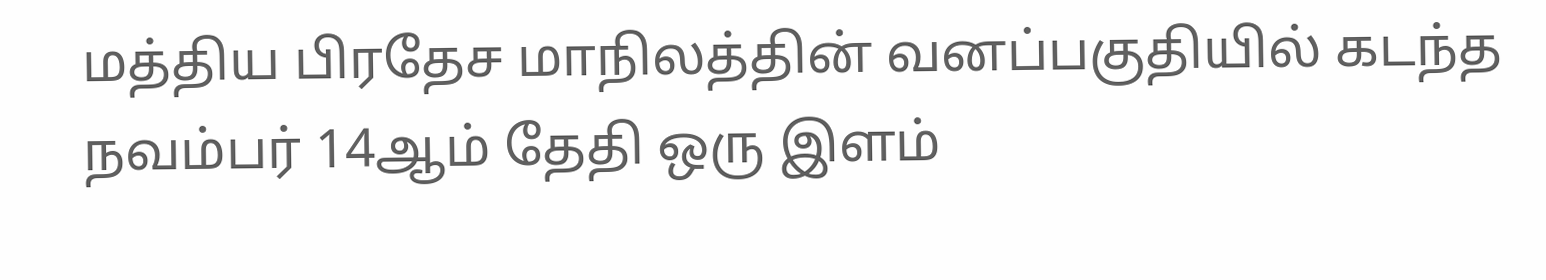மத்திய பிரதேச மாநிலத்தின் வனப்பகுதியில் கடந்த நவம்பர் 14ஆம் தேதி ஒரு இளம்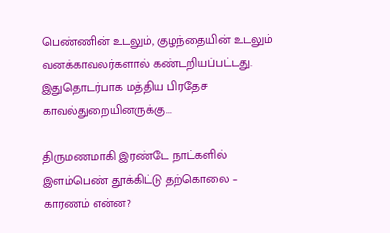பெண்ணின் உடலும், குழந்தையின் உடலும் வனக்காவலர்களால் கண்டறியப்பட்டது. இதுதொடர்பாக மத்திய பிரதேச காவல்துறையினருக்கு...

திருமணமாகி இரண்டே நாட்களில் இளம்பெண் தூக்கிட்டு தற்கொலை – காரணம் என்ன?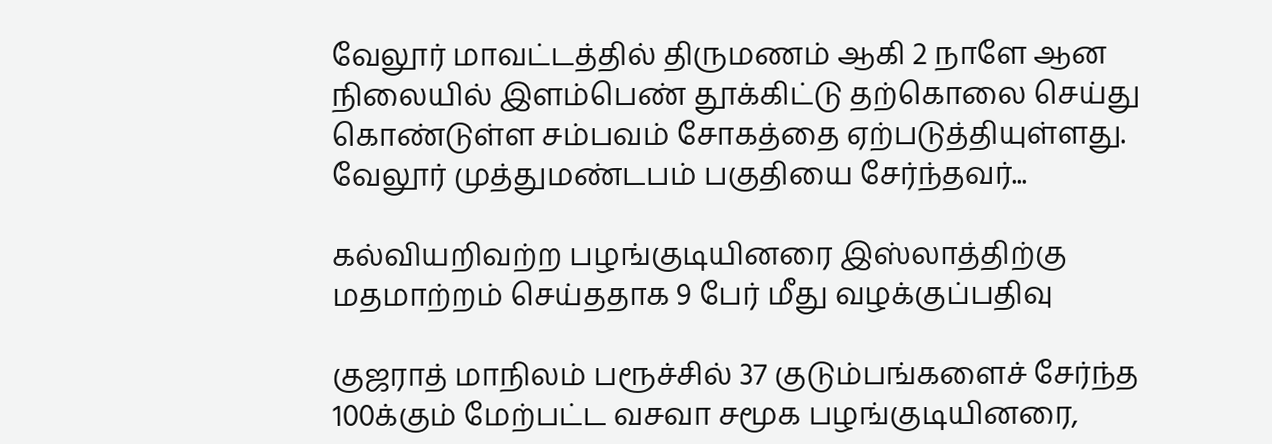வேலூர் மாவட்டத்தில் திருமணம் ஆகி 2 நாளே ஆன நிலையில் இளம்பெண் தூக்கிட்டு தற்கொலை செய்து கொண்டுள்ள சம்பவம் சோகத்தை ஏற்படுத்தியுள்ளது. வேலூர் முத்துமண்டபம் பகுதியை சேர்ந்தவர்...

கல்வியறிவற்ற பழங்குடியினரை இஸ்லாத்திற்கு மதமாற்றம் செய்ததாக 9 பேர் மீது வழக்குப்பதிவு

குஜராத் மாநிலம் பரூச்சில் 37 குடும்பங்களைச் சேர்ந்த 100க்கும் மேற்பட்ட வசவா சமூக பழங்குடியினரை,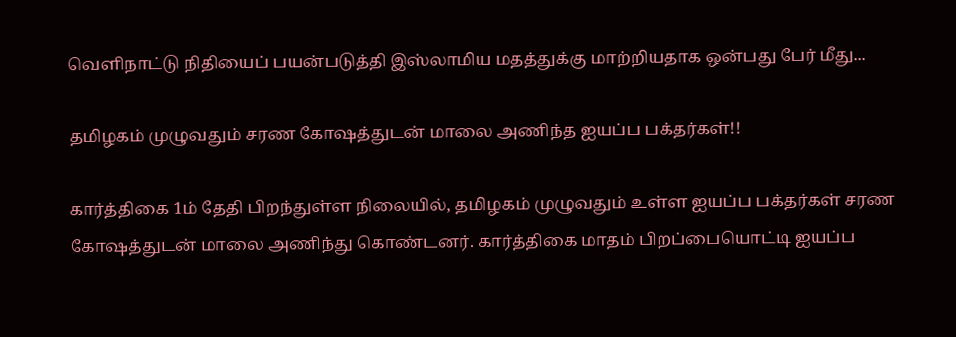வெளிநாட்டு நிதியைப் பயன்படுத்தி இஸ்லாமிய மதத்துக்கு மாற்றியதாக ஒன்பது பேர் மீது...

தமிழகம் முழுவதும் சரண கோஷத்துடன் மாலை அணிந்த ஐயப்ப பக்தர்கள்!!

கார்த்திகை 1ம் தேதி பிறந்துள்ள நிலையில், தமிழகம் முழுவதும் உள்ள ஐயப்ப பக்தர்கள் சரண கோஷத்துடன் மாலை அணிந்து கொண்டனர். கார்த்திகை மாதம் பிறப்பையொட்டி ஐயப்ப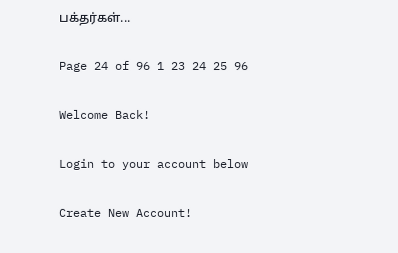பக்தர்கள்...

Page 24 of 96 1 23 24 25 96

Welcome Back!

Login to your account below

Create New Account!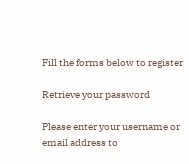Fill the forms below to register

Retrieve your password

Please enter your username or email address to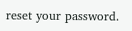reset your password.